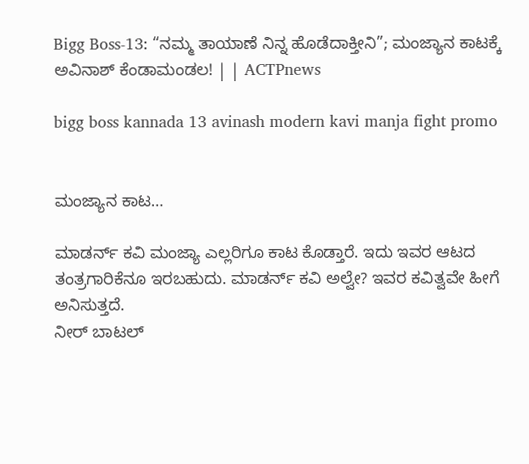Bigg Boss-13: “ನಮ್ಮ ತಾಯಾಣೆ ನಿನ್ನ ಹೊಡೆದಾಕ್ತೀನಿ”; ಮಂಜ್ಯಾನ ಕಾಟಕ್ಕೆ ಅವಿನಾಶ್ ಕೆಂಡಾಮಂಡಲ! | | ACTPnews

bigg boss kannada 13 avinash modern kavi manja fight promo


ಮಂಜ್ಯಾನ ಕಾಟ…

ಮಾಡರ್ನ್ ಕವಿ ಮಂಜ್ಯಾ ಎಲ್ಲರಿಗೂ ಕಾಟ ಕೊಡ್ತಾರೆ. ಇದು ಇವರ ಆಟದ ತಂತ್ರಗಾರಿಕೆನೂ ಇರಬಹುದು. ಮಾಡರ್ನ್ ಕವಿ ಅಲ್ವೇ? ಇವರ ಕವಿತ್ವವೇ ಹೀಗೆ ಅನಿಸುತ್ತದೆ.
ನೀರ್ ಬಾಟಲ್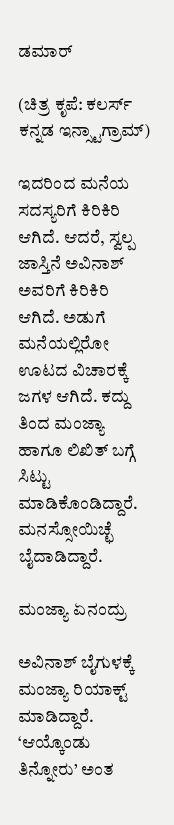ಡಮಾರ್

(ಚಿತ್ರ ಕೃಪೆ: ಕಲರ್ಸ್ ಕನ್ನಡ ಇನ್ಸ್ಟಾಗ್ರಾಮ್)

ಇದರಿಂದ ಮನೆಯ ಸದಸ್ಯರಿಗೆ ಕಿರಿಕಿರಿ ಆಗಿದೆ. ಆದರೆ, ಸ್ವಲ್ಪ ಜಾಸ್ತಿನೆ ಅವಿನಾಶ್ ಅವರಿಗೆ ಕಿರಿಕಿರಿ ಆಗಿದೆ. ಅಡುಗೆ ಮನೆಯಲ್ಲಿರೋ ಊಟದ ವಿಚಾರಕ್ಕೆ ಜಗಳ ಆಗಿದೆ. ಕದ್ದು ತಿಂದ ಮಂಜ್ಯಾ ಹಾಗೂ ಲಿಖಿತ್ ಬಗ್ಗೆ ಸಿಟ್ಟು ಮಾಡಿಕೊಂಡಿದ್ದಾರೆ. ಮನಸ್ಸೋಯಿಚ್ಛೆ ಬೈದಾಡಿದ್ದಾರೆ.

ಮಂಜ್ಯಾ ಏನಂದ್ರು

ಅವಿನಾಶ್ ಬೈಗುಳಕ್ಕೆ ಮಂಜ್ಯಾ ರಿಯಾಕ್ಟ್ ಮಾಡಿದ್ದಾರೆ. ‘ಆಯ್ಕೊಂಡು ತಿನ್ನೋರು’ ಅಂತ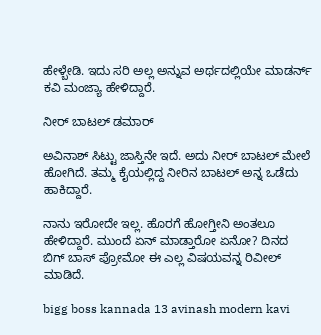ಹೇಳ್ಬೇಡಿ. ಇದು ಸರಿ ಅಲ್ಲ ಅನ್ನುವ ಅರ್ಥದಲ್ಲಿಯೇ ಮಾಡರ್ನ್ ಕವಿ ಮಂಜ್ಯಾ ಹೇಳಿದ್ದಾರೆ.

ನೀರ್ ಬಾಟಲ್ ಡಮಾರ್

ಅವಿನಾಶ್ ಸಿಟ್ಟು ಜಾಸ್ತಿನೇ ಇದೆ. ಅದು ನೀರ್ ಬಾಟಲ್ ಮೇಲೆ ಹೋಗಿದೆ. ತಮ್ಮ ಕೈಯಲ್ಲಿದ್ದ ನೀರಿನ ಬಾಟಲ್ ಅನ್ನ ಒಡೆದು ಹಾಕಿದ್ದಾರೆ.

ನಾನು ಇರೋದೇ ಇಲ್ಲ. ಹೊರಗೆ ಹೋಗ್ತೀನಿ ಅಂತಲೂ ಹೇಳಿದ್ದಾರೆ. ಮುಂದೆ ಏನ್ ಮಾಡ್ತಾರೋ ಏನೋ? ದಿನದ ಬಿಗ್ ಬಾಸ್ ಪ್ರೋಮೋ ಈ ಎಲ್ಲ ವಿಷಯವನ್ನ ರಿವೀಲ್ ಮಾಡಿದೆ.

bigg boss kannada 13 avinash modern kavi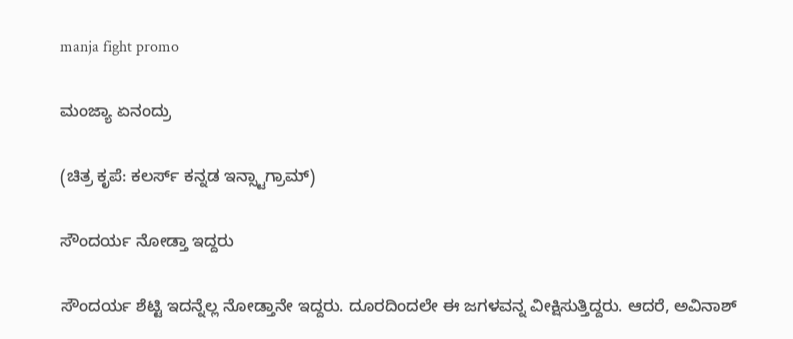manja fight promo

ಮಂಜ್ಯಾ ಏನಂದ್ರು

(ಚಿತ್ರ ಕೃಪೆ: ಕಲರ್ಸ್ ಕನ್ನಡ ಇನ್ಸ್ಟಾಗ್ರಾಮ್)

ಸೌಂದರ್ಯ ನೋಡ್ತಾ ಇದ್ದರು

ಸೌಂದರ್ಯ ಶೆಟ್ಟಿ ಇದನ್ನೆಲ್ಲ ನೋಡ್ತಾನೇ ಇದ್ದರು. ದೂರದಿಂದಲೇ ಈ ಜಗಳವನ್ನ ವೀಕ್ಷಿಸುತ್ತಿದ್ದರು. ಆದರೆ, ಅವಿನಾಶ್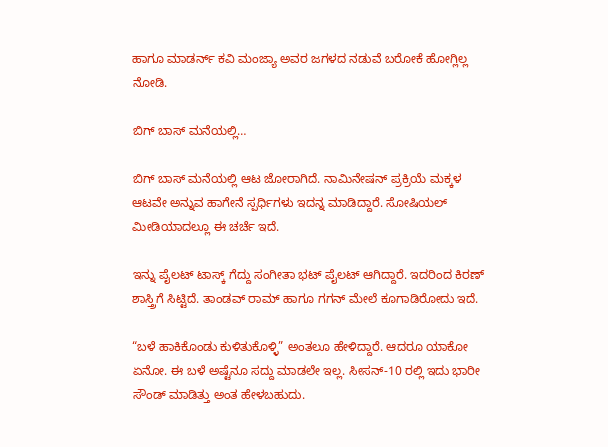ಹಾಗೂ ಮಾಡರ್ನ್ ಕವಿ ಮಂಜ್ಯಾ ಅವರ ಜಗಳದ ನಡುವೆ ಬರೋಕೆ ಹೋಗ್ಲಿಲ್ಲ ನೋಡಿ.

ಬಿಗ್ ಬಾಸ್ ಮನೆಯಲ್ಲಿ…

ಬಿಗ್ ಬಾಸ್ ಮನೆಯಲ್ಲಿ ಆಟ ಜೋರಾಗಿದೆ. ನಾಮಿನೇಷನ್ ಪ್ರಕ್ರಿಯೆ ಮಕ್ಕಳ ಆಟವೇ ಅನ್ನುವ ಹಾಗೇನೆ ಸ್ಪರ್ಧಿಗಳು ಇದನ್ನ ಮಾಡಿದ್ದಾರೆ. ಸೋಷಿಯಲ್ ಮೀಡಿಯಾದಲ್ಲೂ ಈ ಚರ್ಚೆ ಇದೆ.

ಇನ್ನು ಪೈಲಟ್ ಟಾಸ್ಕ್ ಗೆದ್ದು ಸಂಗೀತಾ ಭಟ್ ಪೈಲಟ್ ಆಗಿದ್ದಾರೆ. ಇದರಿಂದ ಕಿರಣ್ ಶಾಸ್ತ್ರಿಗೆ ಸಿಟ್ಟಿದೆ. ತಾಂಡವ್ ರಾಮ್ ಹಾಗೂ ಗಗನ್ ಮೇಲೆ ಕೂಗಾಡಿರೋದು ಇದೆ.

“ಬಳೆ ಹಾಕಿಕೊಂಡು ಕುಳಿತುಕೊಳ್ಳಿ” ಅಂತಲೂ ಹೇಳಿದ್ದಾರೆ. ಆದರೂ ಯಾಕೋ ಏನೋ. ಈ ಬಳೆ ಅಷ್ಟೆನೂ ಸದ್ದು ಮಾಡಲೇ ಇಲ್ಲ. ಸೀಸನ್-10 ರಲ್ಲಿ ಇದು ಭಾರೀ ಸೌಂಡ್ ಮಾಡಿತ್ತು ಅಂತ ಹೇಳಬಹುದು.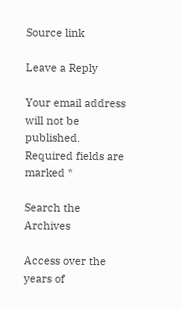Source link

Leave a Reply

Your email address will not be published. Required fields are marked *

Search the Archives

Access over the years of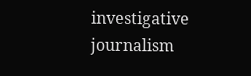investigative journalism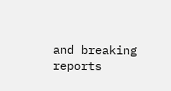and breaking reports